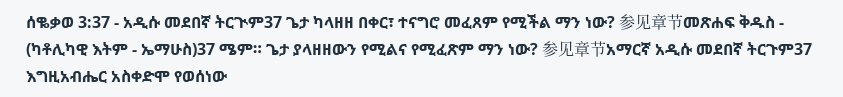ሰቈቃወ 3:37 - አዲሱ መደበኛ ትርጒም37 ጌታ ካላዘዘ በቀር፣ ተናግሮ መፈጸም የሚችል ማን ነው? 参见章节መጽሐፍ ቅዱስ - (ካቶሊካዊ እትም - ኤማሁስ)37 ሜም። ጌታ ያላዘዘውን የሚልና የሚፈጽም ማን ነው? 参见章节አማርኛ አዲሱ መደበኛ ትርጉም37 እግዚአብሔር አስቀድሞ የወሰነው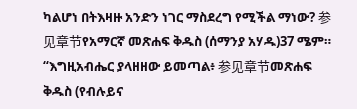ካልሆነ በትእዛዙ አንድን ነገር ማስደረግ የሚችል ማነው? 参见章节የአማርኛ መጽሐፍ ቅዱስ (ሰማንያ አሃዱ)37 ሜም። “እግዚአብሔር ያላዘዘው ይመጣል፥ 参见章节መጽሐፍ ቅዱስ (የብሉይና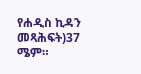የሐዲስ ኪዳን መጻሕፍት)37 ሜም።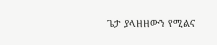ጌታ ያላዘዘውን የሚልና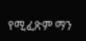የሚፈጽም ማን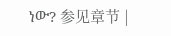ነው? 参见章节 |